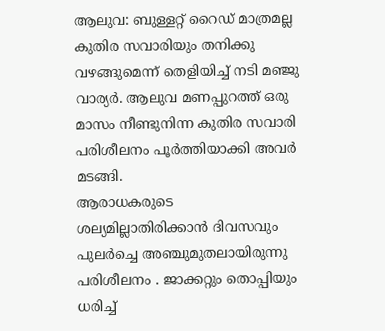ആലുവ: ബുള്ളറ്റ് റൈഡ് മാത്രമല്ല കുതിര സവാരിയും തനിക്കു വഴങ്ങുമെന്ന് തെളിയിച്ച് നടി മഞ്ജു വാര്യർ. ആലുവ മണപ്പുറത്ത് ഒരു മാസം നീണ്ടുനിന്ന കുതിര സവാരി പരിശീലനം പൂർത്തിയാക്കി അവർ മടങ്ങി.
ആരാധകരുടെ ശല്യമില്ലാതിരിക്കാൻ ദിവസവും പുലർച്ചെ അഞ്ചുമുതലായിരുന്നു പരിശീലനം . ജാക്കറ്റും തൊപ്പിയും ധരിച്ച്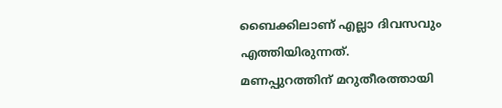ബൈക്കിലാണ് എല്ലാ ദിവസവും എത്തിയിരുന്നത്.
മണപ്പുറത്തിന് മറുതീരത്തായി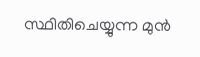സ്ഥിതിചെയ്യുന്ന മുൻ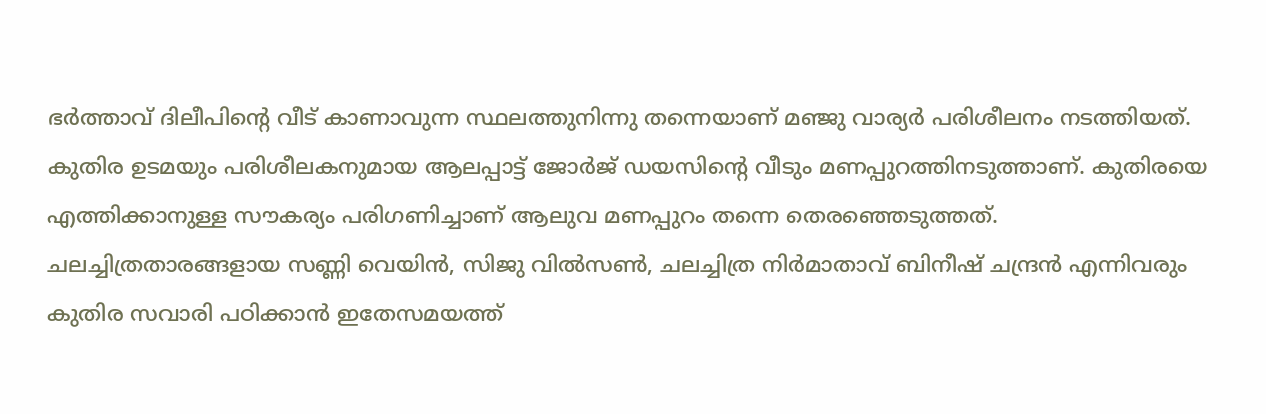ഭർത്താവ് ദിലീപിന്റെ വീട് കാണാവുന്ന സ്ഥലത്തുനിന്നു തന്നെയാണ് മഞ്ജു വാര്യർ പരിശീലനം നടത്തിയത്. കുതിര ഉടമയും പരിശീലകനുമായ ആലപ്പാട്ട് ജോർജ് ഡയസിന്റെ വീടും മണപ്പുറത്തിനടുത്താണ്. കുതിരയെ എത്തിക്കാനുള്ള സൗകര്യം പരിഗണിച്ചാണ് ആലുവ മണപ്പുറം തന്നെ തെരഞ്ഞെടുത്തത്.
ചലച്ചിത്രതാരങ്ങളായ സണ്ണി വെയിൻ, സിജു വിൽസൺ, ചലച്ചിത്ര നിർമാതാവ് ബിനീഷ് ചന്ദ്രൻ എന്നിവരും കുതിര സവാരി പഠിക്കാൻ ഇതേസമയത്ത്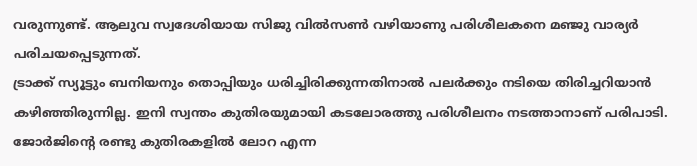വരുന്നുണ്ട്. ആലുവ സ്വദേശിയായ സിജു വിൽസൺ വഴിയാണു പരിശീലകനെ മഞ്ജു വാര്യർ പരിചയപ്പെടുന്നത്.
ട്രാക്ക് സ്യൂട്ടും ബനിയനും തൊപ്പിയും ധരിച്ചിരിക്കുന്നതിനാൽ പലർക്കും നടിയെ തിരിച്ചറിയാൻ കഴിഞ്ഞിരുന്നില്ല. ഇനി സ്വന്തം കുതിരയുമായി കടലോരത്തു പരിശീലനം നടത്താനാണ് പരിപാടി.
ജോർജിന്റെ രണ്ടു കുതിരകളിൽ ലോറ എന്ന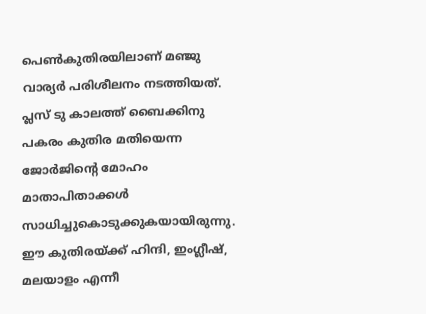പെൺകുതിരയിലാണ് മഞ്ജു വാര്യർ പരിശീലനം നടത്തിയത്. പ്ലസ് ടു കാലത്ത് ബൈക്കിനു പകരം കുതിര മതിയെന്ന ജോർജിന്റെ മോഹം മാതാപിതാക്കൾ സാധിച്ചുകൊടുക്കുകയായിരുന്നു.
ഈ കുതിരയ്ക്ക് ഹിന്ദി, ഇംഗ്ലീഷ്, മലയാളം എന്നീ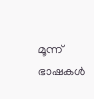മൂന്ന് ഭാഷകൾ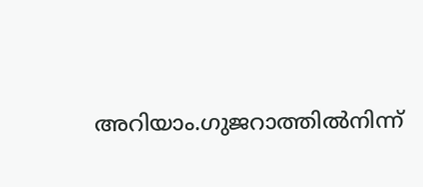അറിയാം.ഗുജറാത്തിൽനിന്ന്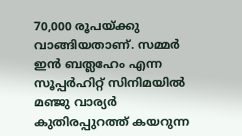70,000 രൂപയ്ക്കു വാങ്ങിയതാണ്. സമ്മർ ഇൻ ബത്ലഹേം എന്ന സൂപ്പർഹിറ്റ് സിനിമയിൽ മഞ്ജു വാര്യർ കുതിരപ്പുറത്ത് കയറുന്ന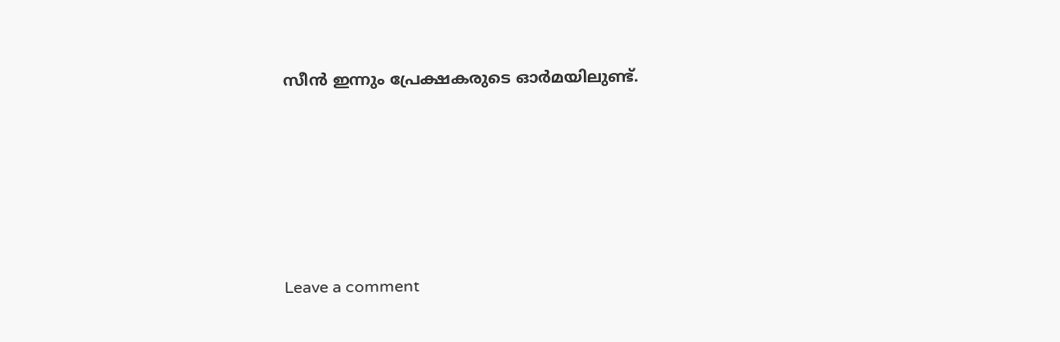സീൻ ഇന്നും പ്രേക്ഷകരുടെ ഓർമയിലുണ്ട്.






Leave a comment